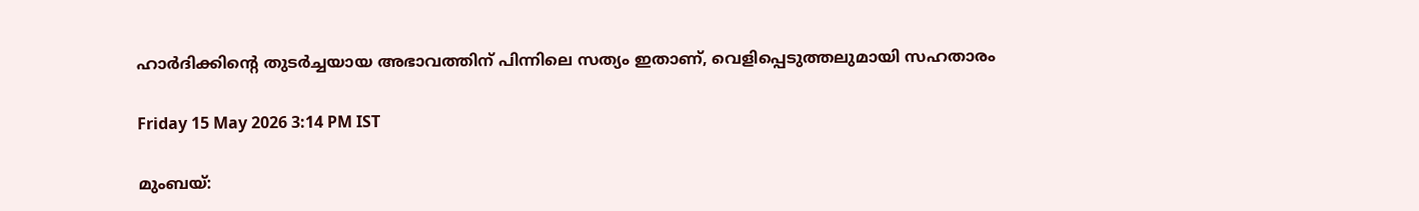ഹാർദിക്കിന്റെ തുടർച്ചയായ അഭാവത്തിന് പിന്നിലെ സത്യം ഇതാണ്, വെളിപ്പെടുത്തലുമായി സഹതാരം

Friday 15 May 2026 3:14 PM IST

മുംബയ്: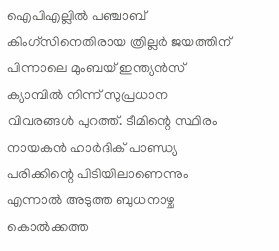ഐപിഎല്ലിൽ പഞ്ചാബ് കിംഗ്സിനെതിരായ ത്രില്ലർ ജയത്തിന് പിന്നാലെ മുംബയ് ഇന്ത്യൻസ് ക്യാമ്പിൽ നിന്ന് സുപ്രധാന വിവരങ്ങൾ പുറത്ത്. ടീമിന്റെ സ്ഥിരം നായകൻ ഹാർദിക് പാണ്ഡ്യ പരിക്കിന്റെ പിടിയിലാണെന്നും എന്നാൽ അടുത്ത ബുധനാഴ്ച കൊൽക്കത്ത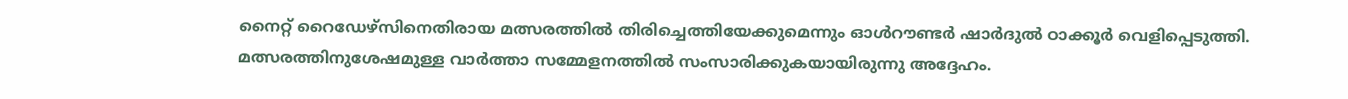നൈറ്റ് റൈഡേഴ്സിനെതിരായ മത്സരത്തിൽ തിരിച്ചെത്തിയേക്കുമെന്നും ഓൾറൗണ്ടർ ഷാർദുൽ ഠാക്കൂർ വെളിപ്പെടുത്തി. മത്സരത്തിനുശേഷമുള്ള വാർത്താ സമ്മേളനത്തിൽ സംസാരിക്കുകയായിരുന്നു അദ്ദേഹം.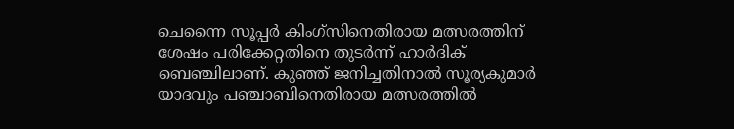ചെന്നൈ സൂപ്പർ കിംഗ്സിനെതിരായ മത്സരത്തിന് ശേഷം പരിക്കേറ്റതിനെ തുടർന്ന് ഹാർദിക് ബെഞ്ചിലാണ്. കുഞ്ഞ് ജനിച്ചതിനാൽ സൂര്യകുമാർ യാദവും പഞ്ചാബിനെതിരായ മത്സരത്തിൽ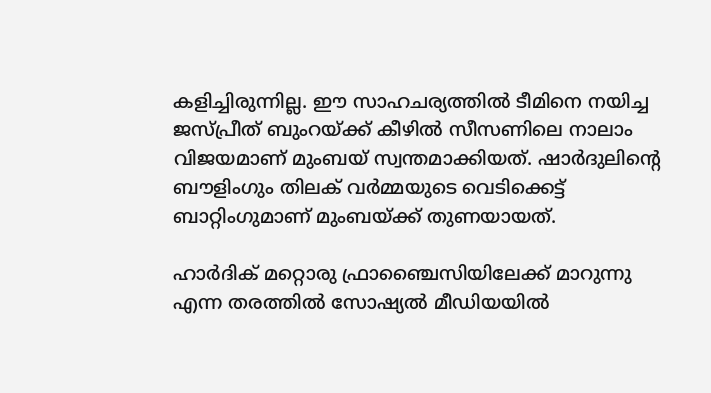കളിച്ചിരുന്നില്ല. ഈ സാഹചര്യത്തിൽ ടീമിനെ നയിച്ച ജസ്പ്രീത് ബുംറയ്ക്ക് കീഴിൽ സീസണിലെ നാലാം വിജയമാണ് മുംബയ് സ്വന്തമാക്കിയത്. ഷാർദുലിന്റെ ബൗളിംഗും തിലക് വർമ്മയുടെ വെടിക്കെട്ട് ബാറ്റിംഗുമാണ് മുംബയ്ക്ക് തുണയായത്.

ഹാർദിക് മറ്റൊരു ഫ്രാഞ്ചൈസിയിലേക്ക് മാറുന്നു എന്ന തരത്തിൽ സോഷ്യൽ മീഡിയയിൽ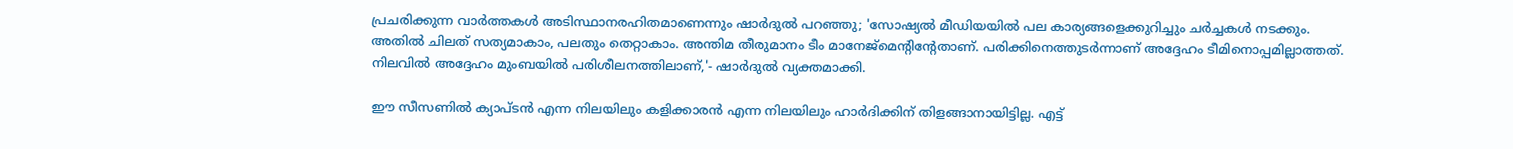പ്രചരിക്കുന്ന വാർത്തകൾ അടിസ്ഥാനരഹിതമാണെന്നും ഷാർദുൽ പറഞ്ഞു; 'സോഷ്യൽ മീഡിയയിൽ പല കാര്യങ്ങളെക്കുറിച്ചും ചർച്ചകൾ നടക്കും. അതിൽ ചിലത് സത്യമാകാം, പലതും തെറ്റാകാം. അന്തിമ തീരുമാനം ടീം മാനേജ്‌മെന്റിന്റേതാണ്. പരിക്കിനെത്തുടർന്നാണ് അദ്ദേഹം ടീമിനൊപ്പമില്ലാത്തത്. നിലവിൽ അദ്ദേഹം മുംബയിൽ പരിശീലനത്തിലാണ്,'- ഷാർദുൽ വ്യക്തമാക്കി.

ഈ സീസണിൽ ക്യാപ്ടൻ എന്ന നിലയിലും കളിക്കാരൻ എന്ന നിലയിലും ഹാർദിക്കിന് തിളങ്ങാനായിട്ടില്ല. എട്ട്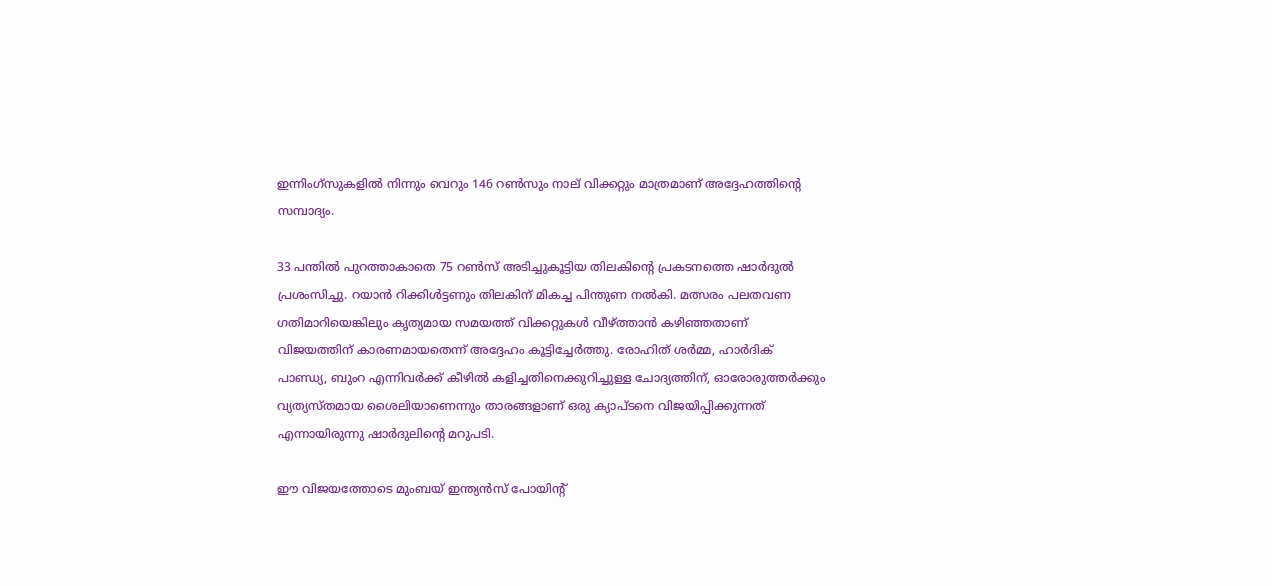ഇന്നിംഗ്സുകളിൽ നിന്നും വെറും 146 റൺസും നാല് വിക്കറ്റും മാത്രമാണ് അദ്ദേഹത്തിന്റെ സമ്പാദ്യം.

33 പന്തിൽ പുറത്താകാതെ 75 റൺസ് അടിച്ചുകൂട്ടിയ തിലകിന്റെ പ്രകടനത്തെ ഷാർദുൽ പ്രശംസിച്ചു. റയാൻ റിക്കിൾട്ടണും തിലകിന് മികച്ച പിന്തുണ നൽകി. മത്സരം പലതവണ ഗതിമാറിയെങ്കിലും കൃത്യമായ സമയത്ത് വിക്കറ്റുകൾ വീഴ്ത്താൻ കഴിഞ്ഞതാണ് വിജയത്തിന് കാരണമായതെന്ന് അദ്ദേഹം കൂട്ടിച്ചേർത്തു. രോഹിത് ശർമ്മ, ഹാർദിക് പാണ്ഡ്യ, ബുംറ എന്നിവർക്ക് കീഴിൽ കളിച്ചതിനെക്കുറിച്ചുള്ള ചോദ്യത്തിന്, ഓരോരുത്തർക്കും വ്യത്യസ്തമായ ശൈലിയാണെന്നും താരങ്ങളാണ് ഒരു ക്യാപ്ടനെ വിജയിപ്പിക്കുന്നത് എന്നായിരുന്നു ഷാർദുലിന്റെ മറുപടി.

ഈ വിജയത്തോടെ മുംബയ് ഇന്ത്യൻസ് പോയിന്റ്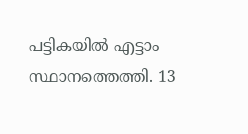പട്ടികയിൽ എട്ടാം സ്ഥാനത്തെത്തി. 13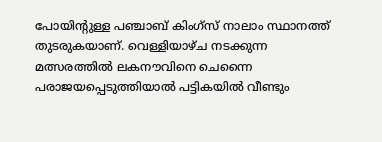പോയിന്റുള്ള പഞ്ചാബ് കിംഗ്സ് നാലാം സ്ഥാനത്ത് തുടരുകയാണ്. വെള്ളിയാഴ്ച നടക്കുന്ന മത്സരത്തിൽ ലകനൗവിനെ ചെന്നൈ പരാജയപ്പെടുത്തിയാൽ പട്ടികയിൽ വീണ്ടും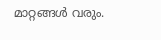മാറ്റങ്ങൾ വരും.